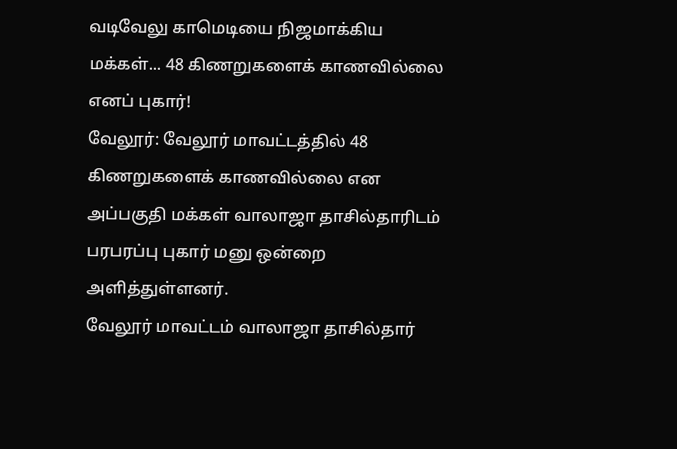வடிவேலு காமெடியை நிஜமாக்கிய மக்கள்... 48 கிணறுகளைக் காணவில்லை எனப் புகார்!
வேலூர்: வேலூர் மாவட்டத்தில் 48 கிணறுகளைக் காணவில்லை என அப்பகுதி மக்கள் வாலாஜா தாசில்தாரிடம் பரபரப்பு புகார் மனு ஒன்றை அளித்துள்ளனர்.
வேலூர் மாவட்டம் வாலாஜா தாசில்தார்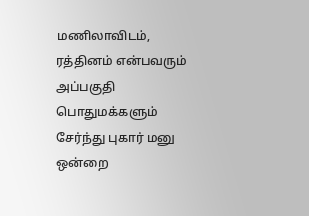மணிலாவிடம், ரத்தினம் என்பவரும் அப்பகுதி பொதுமக்களும் சேர்ந்து புகார் மனு ஒன்றை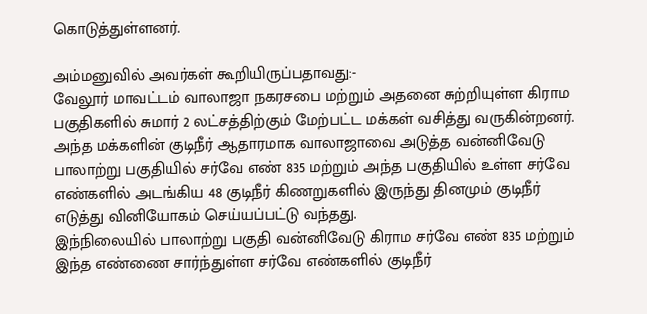கொடுத்துள்ளனர்.

அம்மனுவில் அவர்கள் கூறியிருப்பதாவது:-
வேலூர் மாவட்டம் வாலாஜா நகரசபை மற்றும் அதனை சுற்றியுள்ள கிராம பகுதிகளில் சுமார் 2 லட்சத்திற்கும் மேற்பட்ட மக்கள் வசித்து வருகின்றனர். அந்த மக்களின் குடிநீர் ஆதாரமாக வாலாஜாவை அடுத்த வன்னிவேடு பாலாற்று பகுதியில் சர்வே எண் 835 மற்றும் அந்த பகுதியில் உள்ள சர்வே எண்களில் அடங்கிய 48 குடிநீர் கிணறுகளில் இருந்து தினமும் குடிநீர் எடுத்து வினியோகம் செய்யப்பட்டு வந்தது.
இந்நிலையில் பாலாற்று பகுதி வன்னிவேடு கிராம சர்வே எண் 835 மற்றும் இந்த எண்ணை சார்ந்துள்ள சர்வே எண்களில் குடிநீர்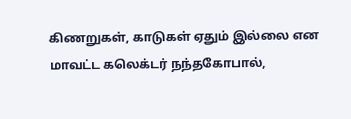கிணறுகள், காடுகள் ஏதும் இல்லை என மாவட்ட கலெக்டர் நந்தகோபால்,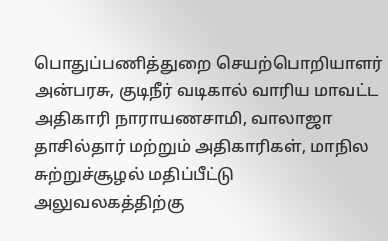பொதுப்பணித்துறை செயற்பொறியாளர் அன்பரசு, குடிநீர் வடிகால் வாரிய மாவட்ட அதிகாரி நாராயணசாமி, வாலாஜா தாசில்தார் மற்றும் அதிகாரிகள், மாநில சுற்றுச்சூழல் மதிப்பீட்டு அலுவலகத்திற்கு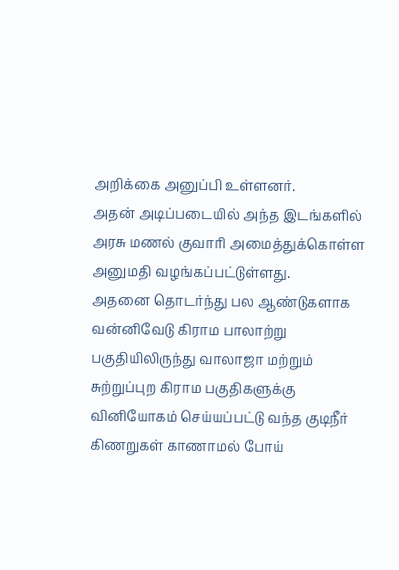அறிக்கை அனுப்பி உள்ளனர்.
அதன் அடிப்படையில் அந்த இடங்களில் அரசு மணல் குவாரி அமைத்துக்கொள்ள அனுமதி வழங்கப்பட்டுள்ளது.
அதனை தொடர்ந்து பல ஆண்டுகளாக வன்னிவேடு கிராம பாலாற்று பகுதியிலிருந்து வாலாஜா மற்றும் சுற்றுப்புற கிராம பகுதிகளுக்கு வினியோகம் செய்யப்பட்டு வந்த குடிநீர் கிணறுகள் காணாமல் போய்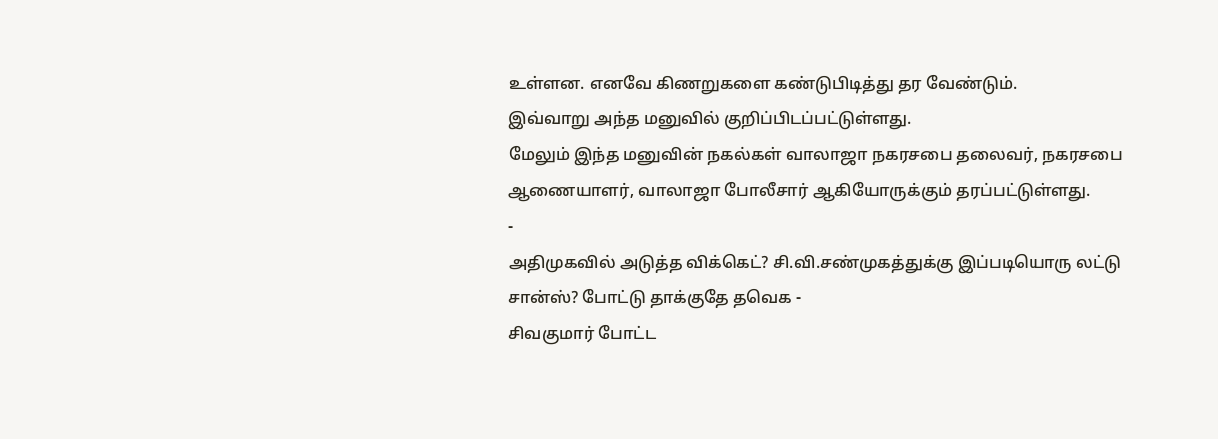உள்ளன. எனவே கிணறுகளை கண்டுபிடித்து தர வேண்டும்.
இவ்வாறு அந்த மனுவில் குறிப்பிடப்பட்டுள்ளது.
மேலும் இந்த மனுவின் நகல்கள் வாலாஜா நகரசபை தலைவர், நகரசபை ஆணையாளர், வாலாஜா போலீசார் ஆகியோருக்கும் தரப்பட்டுள்ளது.
-
அதிமுகவில் அடுத்த விக்கெட்? சி.வி.சண்முகத்துக்கு இப்படியொரு லட்டு சான்ஸ்? போட்டு தாக்குதே தவெக -
சிவகுமார் போட்ட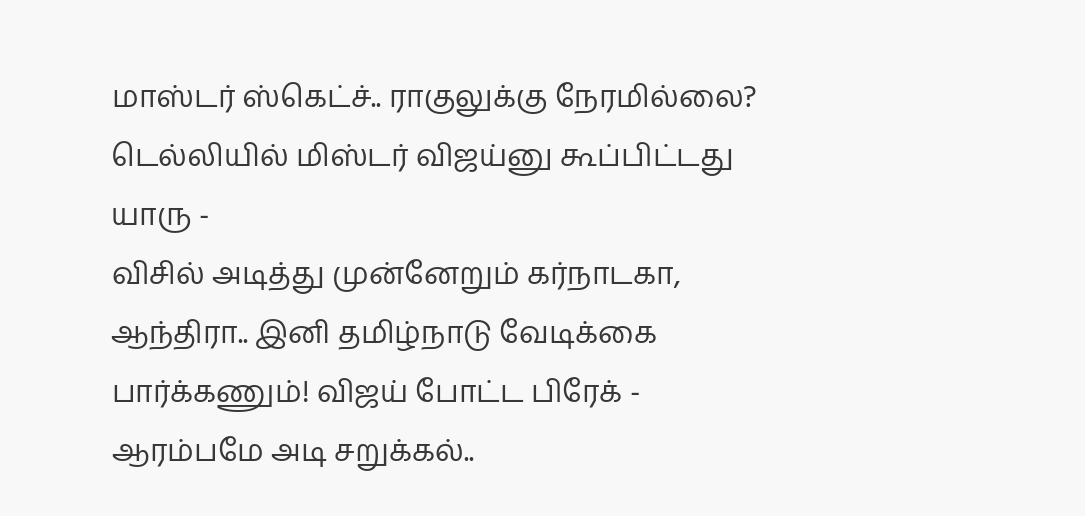மாஸ்டர் ஸ்கெட்ச்.. ராகுலுக்கு நேரமில்லை? டெல்லியில் மிஸ்டர் விஜய்னு கூப்பிட்டது யாரு -
விசில் அடித்து முன்னேறும் கர்நாடகா, ஆந்திரா.. இனி தமிழ்நாடு வேடிக்கை பார்க்கணும்! விஜய் போட்ட பிரேக் -
ஆரம்பமே அடி சறுக்கல்..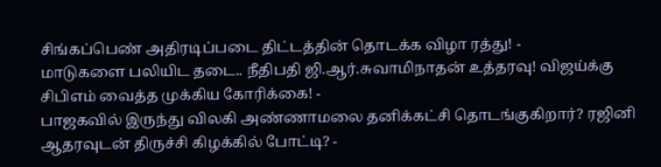சிங்கப்பெண் அதிரடிப்படை திட்டத்தின் தொடக்க விழா ரத்து! -
மாடுகளை பலியிட தடை.. நீதிபதி ஜி.ஆர்.சுவாமிநாதன் உத்தரவு! விஜய்க்கு சிபிஎம் வைத்த முக்கிய கோரிக்கை! -
பாஜகவில் இருந்து விலகி அண்ணாமலை தனிக்கட்சி தொடங்குகிறார்? ரஜினி ஆதரவுடன் திருச்சி கிழக்கில் போட்டி? -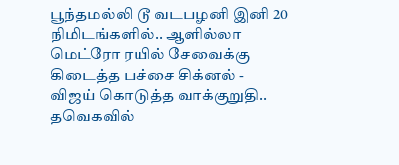பூந்தமல்லி டூ வடபழனி இனி 20 நிமிடங்களில்.. ஆளில்லா மெட்ரோ ரயில் சேவைக்கு கிடைத்த பச்சை சிக்னல் -
விஜய் கொடுத்த வாக்குறுதி.. தவெகவில்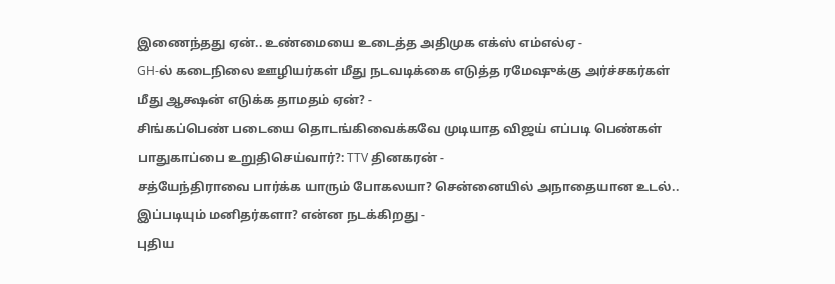இணைந்தது ஏன்.. உண்மையை உடைத்த அதிமுக எக்ஸ் எம்எல்ஏ -
GH-ல் கடைநிலை ஊழியர்கள் மீது நடவடிக்கை எடுத்த ரமேஷுக்கு அர்ச்சகர்கள் மீது ஆக்ஷன் எடுக்க தாமதம் ஏன்? -
சிங்கப்பெண் படையை தொடங்கிவைக்கவே முடியாத விஜய் எப்படி பெண்கள் பாதுகாப்பை உறுதிசெய்வார்?: TTV தினகரன் -
சத்யேந்திராவை பார்க்க யாரும் போகலயா? சென்னையில் அநாதையான உடல்.. இப்படியும் மனிதர்களா? என்ன நடக்கிறது -
புதிய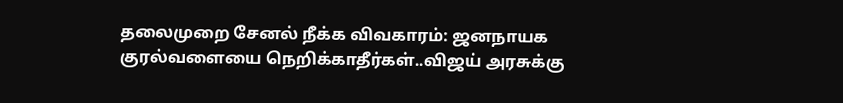தலைமுறை சேனல் நீக்க விவகாரம்: ஜனநாயக குரல்வளையை நெறிக்காதீர்கள்..விஜய் அரசுக்கு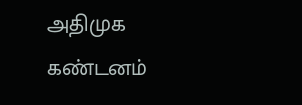அதிமுக கண்டனம்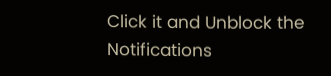Click it and Unblock the Notifications